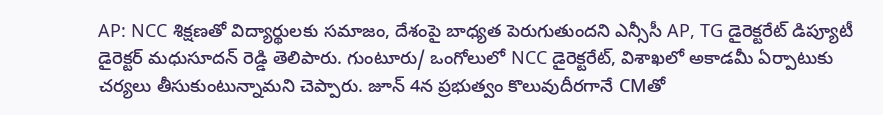AP: NCC శిక్షణతో విద్యార్థులకు సమాజం, దేశంపై బాధ్యత పెరుగుతుందని ఎన్సీసీ AP, TG డైరెక్టరేట్ డిప్యూటీ డైరెక్టర్ మధుసూదన్ రెడ్డి తెలిపారు. గుంటూరు/ ఒంగోలులో NCC డైరెక్టరేట్, విశాఖలో అకాడమీ ఏర్పాటుకు చర్యలు తీసుకుంటున్నామని చెప్పారు. జూన్ 4న ప్రభుత్వం కొలువుదీరగానే CMతో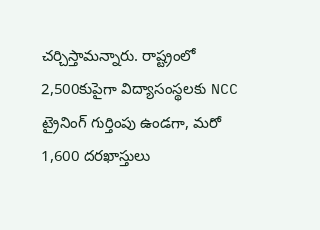చర్చిస్తామన్నారు. రాష్ట్రంలో 2,500కుపైగా విద్యాసంస్థలకు NCC ట్రైనింగ్ గుర్తింపు ఉండగా, మరో 1,600 దరఖాస్తులు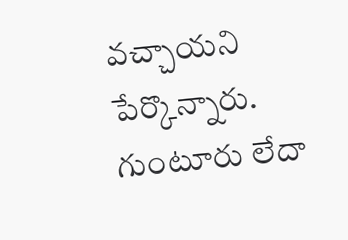వచ్చాయని పేర్కొన్నారు.
గుంటూరు లేదా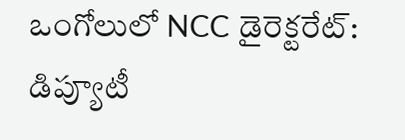ఒంగోలులో NCC డైరెక్టరేట్: డిప్యూటీ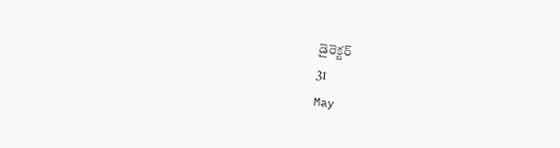డైరెక్టర్
31
May